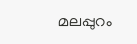മലപ്പുറം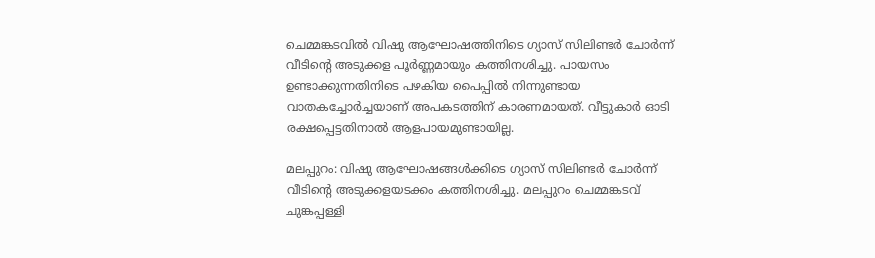ചെമ്മങ്കടവിൽ വിഷു ആഘോഷത്തിനിടെ ഗ്യാസ് സിലിണ്ടർ ചോർന്ന് വീടിന്റെ അടുക്കള പൂർണ്ണമായും കത്തിനശിച്ചു. പായസം ഉണ്ടാക്കുന്നതിനിടെ പഴകിയ പൈപ്പിൽ നിന്നുണ്ടായ വാതകച്ചോർച്ചയാണ് അപകടത്തിന് കാരണമായത്. വീട്ടുകാർ ഓടി രക്ഷപ്പെട്ടതിനാൽ ആളപായമുണ്ടായില്ല.

മലപ്പുറം: വിഷു ആഘോഷങ്ങള്‍ക്കിടെ ഗ്യാസ് സിലിണ്ടര്‍ ചോര്‍ന്ന് വീടിന്റെ അടുക്കളയടക്കം കത്തിനശിച്ചു. മലപ്പുറം ചെമ്മങ്കടവ് ചുങ്കപ്പള്ളി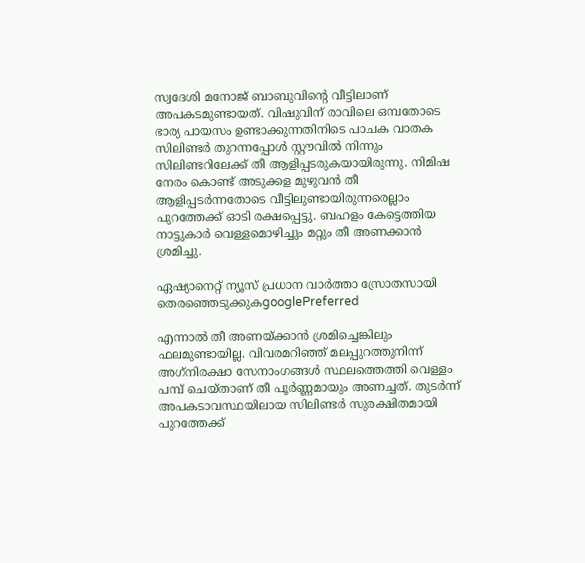സ്വദേശി മനോജ് ബാബുവിന്റെ വീട്ടിലാണ് അപകടമുണ്ടായത്. വിഷുവിന് രാവിലെ ഒമ്പതോടെ ഭാര്യ പായസം ഉണ്ടാക്കുന്നതിനിടെ പാചക വാതക സിലിണ്ടര്‍ തുറന്നപ്പോള്‍ സ്റ്റൗവില്‍ നിന്നും സിലിണ്ടറിലേക്ക് തീ ആളിപ്പടരുകയായിരുന്നു. നിമിഷ നേരം കൊണ്ട് അടുക്കള മുഴുവന്‍ തീ ആളിപ്പടര്‍ന്നതോടെ വീട്ടിലുണ്ടായിരുന്നരെല്ലാം പുറത്തേക്ക് ഓടി രക്ഷപ്പെട്ടു. ബഹളം കേട്ടെത്തിയ നാട്ടുകാര്‍ വെള്ളമൊഴിച്ചും മറ്റും തീ അണക്കാന്‍ ശ്രമിച്ചു.

ഏഷ്യാനെറ്റ് ന്യൂസ് പ്രധാന വാർത്താ സ്രോതസായി തെരഞ്ഞെടുക്കുകgooglePreferred

എന്നാല്‍ തീ അണയ്ക്കാന്‍ ശ്രമിച്ചെങ്കിലും ഫലമുണ്ടായില്ല. വിവരമറിഞ്ഞ് മലപ്പുറത്തുനിന്ന് അഗ്‌നിരക്ഷാ സേനാംഗങ്ങള്‍ സ്ഥലത്തെത്തി വെള്ളം പമ്പ് ചെയ്താണ് തീ പൂര്‍ണ്ണമായും അണച്ചത്. തുടര്‍ന്ന് അപകടാവസ്ഥയിലായ സിലിണ്ടര്‍ സുരക്ഷിതമായി പുറത്തേക്ക്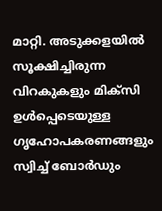മാറ്റി. അടുക്കളയില്‍ സൂക്ഷിച്ചിരുന്ന വിറകുകളും മിക്‌സി ഉള്‍പ്പെടെയുള്ള ഗൃഹോപകരണങ്ങളും സ്വിച്ച് ബോര്‍ഡും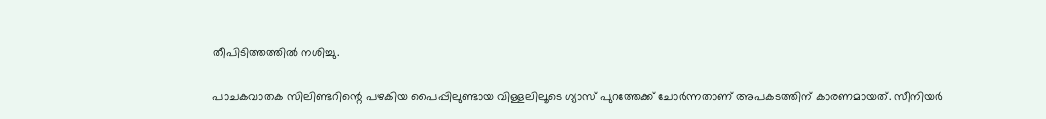തീപിടിത്തത്തില്‍ നശിച്ചു.

പാചകവാതക സിലിണ്ടറിന്റെ പഴകിയ പൈപ്പിലുണ്ടായ വിള്ളലിലൂടെ ഗ്യാസ് പുറത്തേക്ക് ചോര്‍ന്നതാണ് അപകടത്തിന് കാരണമായത്. സീനിയര്‍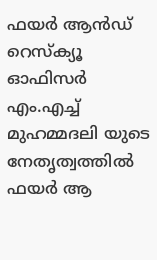ഫയര്‍ ആന്‍ഡ് റെസ്‌ക്യൂ ഓഫിസര്‍ എം.എച്ച് മുഹമ്മദലി യുടെ നേതൃത്വത്തില്‍ ഫയര്‍ ആ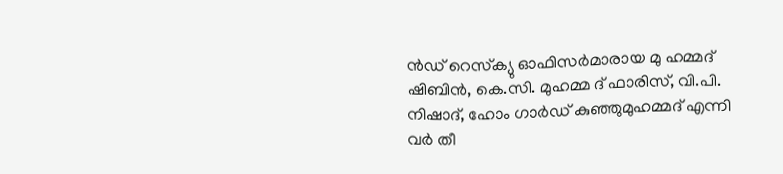ന്‍ഡ് റെസ്‌ക്യു ഓഫിസര്‍മാരായ മു ഹമ്മദ് ഷിബിന്‍, കെ.സി. മുഹമ്മ ദ് ഫാരിസ്, വി.പി. നിഷാദ്, ഹോം ഗാര്‍ഡ് കുഞ്ഞുമുഹമ്മദ് എന്നി വര്‍ തീ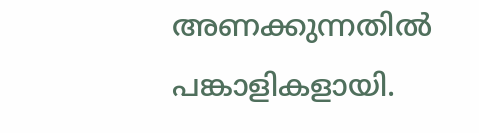അണക്കുന്നതില്‍ പങ്കാളികളായി.